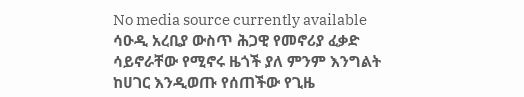No media source currently available
ሳዑዲ አረቢያ ውስጥ ሕጋዊ የመኖሪያ ፈቃድ ሳይኖራቸው የሚኖሩ ዜጎች ያለ ምንም እንግልት ከሀገር እንዲወጡ የሰጠችው የጊዜ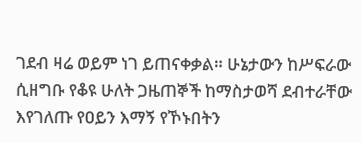ገደብ ዛሬ ወይም ነገ ይጠናቀቃል። ሁኔታውን ከሥፍራው ሲዘግቡ የቆዩ ሁለት ጋዜጠኞች ከማስታወሻ ደብተራቸው እየገለጡ የዐይን እማኝ የኾኑበትን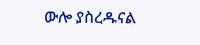ውሎ ያስረዱናል